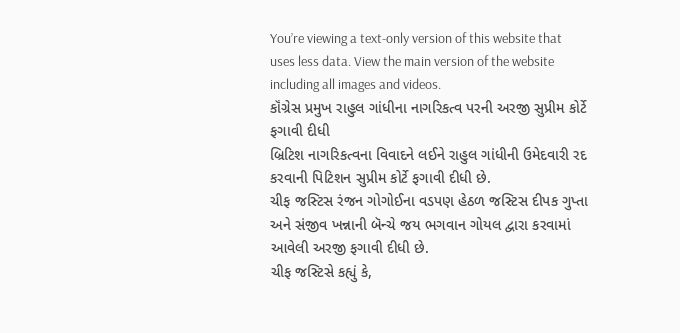You’re viewing a text-only version of this website that uses less data. View the main version of the website including all images and videos.
કૉંગ્રેસ પ્રમુખ રાહુલ ગાંધીના નાગરિકત્વ પરની અરજી સુપ્રીમ કોર્ટે ફગાવી દીધી
બ્રિટિશ નાગરિકત્વના વિવાદને લઈને રાહુલ ગાંધીની ઉમેદવારી રદ કરવાની પિટિશન સુપ્રીમ કોર્ટે ફગાવી દીધી છે.
ચીફ જસ્ટિસ રંજન ગોગોઈના વડપણ હેઠળ જસ્ટિસ દીપક ગુપ્તા અને સંજીવ ખન્નાની બૅન્ચે જય ભગવાન ગોયલ દ્વારા કરવામાં આવેલી અરજી ફગાવી દીધી છે.
ચીફ જસ્ટિસે કહ્યું કે,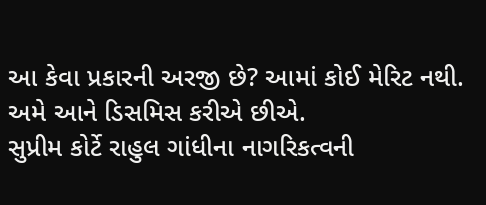આ કેવા પ્રકારની અરજી છે? આમાં કોઈ મેરિટ નથી. અમે આને ડિસમિસ કરીએ છીએ.
સુપ્રીમ કોર્ટે રાહુલ ગાંધીના નાગરિકત્વની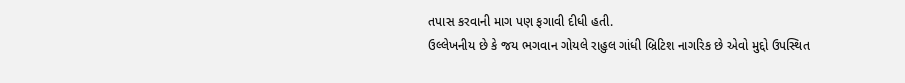તપાસ કરવાની માગ પણ ફગાવી દીધી હતી.
ઉલ્લેખનીય છે કે જય ભગવાન ગોયલે રાહુલ ગાંધી બ્રિટિશ નાગરિક છે એવો મુદ્દો ઉપસ્થિત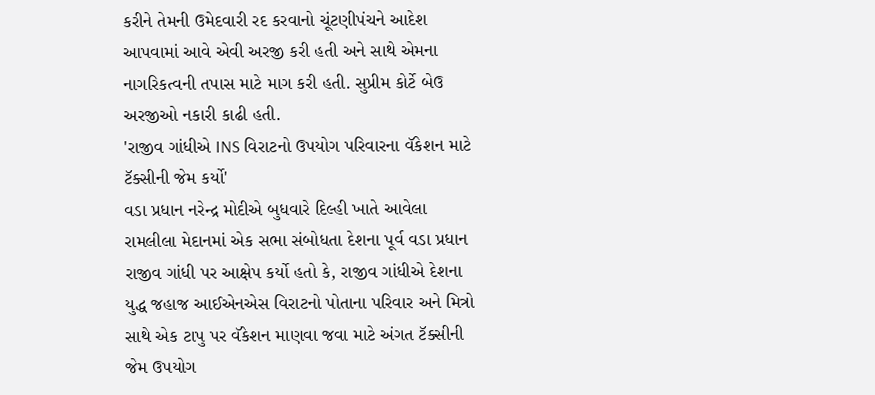કરીને તેમની ઉમેદવારી રદ કરવાનો ચૂંટણીપંચને આદેશ આપવામાં આવે એવી અરજી કરી હતી અને સાથે એમના નાગરિકત્વની તપાસ માટે માગ કરી હતી. સુપ્રીમ કોર્ટે બેઉ અરજીઓ નકારી કાઢી હતી.
'રાજીવ ગાંધીએ INS વિરાટનો ઉપયોગ પરિવારના વૅકેશન માટે ટૅક્સીની જેમ કર્યો'
વડા પ્રધાન નરેન્દ્ર મોદીએ બુધવારે દિલ્હી ખાતે આવેલા રામલીલા મેદાનમાં એક સભા સંબોધતા દેશના પૂર્વ વડા પ્રધાન રાજીવ ગાંધી પર આક્ષેપ કર્યો હતો કે, રાજીવ ગાંધીએ દેશના યુદ્ધ જહાજ આઈએનએસ વિરાટનો પોતાના પરિવાર અને મિત્રો સાથે એક ટાપુ પર વૅકેશન માણવા જવા માટે અંગત ટૅક્સીની જેમ ઉપયોગ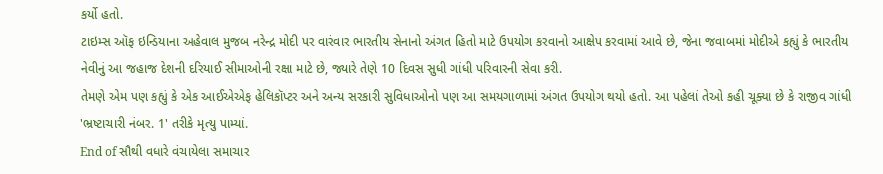કર્યો હતો.
ટાઇમ્સ ઑફ ઇન્ડિયાના અહેવાલ મુજબ નરેન્દ્ર મોદી પર વારંવાર ભારતીય સેનાનો અંગત હિતો માટે ઉપયોગ કરવાનો આક્ષેપ કરવામાં આવે છે, જેના જવાબમાં મોદીએ કહ્યું કે ભારતીય નેવીનું આ જહાજ દેશની દરિયાઈ સીમાઓની રક્ષા માટે છે, જ્યારે તેણે 10 દિવસ સુધી ગાંધી પરિવારની સેવા કરી.
તેમણે એમ પણ કહ્યું કે એક આઈએએફ હેલિકૉપ્ટર અને અન્ય સરકારી સુવિધાઓનો પણ આ સમયગાળામાં અંગત ઉપયોગ થયો હતો. આ પહેલાં તેઓ કહી ચૂક્યા છે કે રાજીવ ગાંધી 'ભ્રષ્ટાચારી નંબર. 1' તરીકે મૃત્યુ પામ્યાં.
End of સૌથી વધારે વંચાયેલા સમાચાર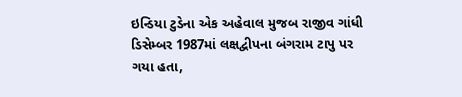ઇન્ડિયા ટુડેના એક અહેવાલ મુજબ રાજીવ ગાંધી ડિસેમ્બર 1987માં લક્ષદ્વીપના બંગરામ ટાપુ પર ગયા હતા,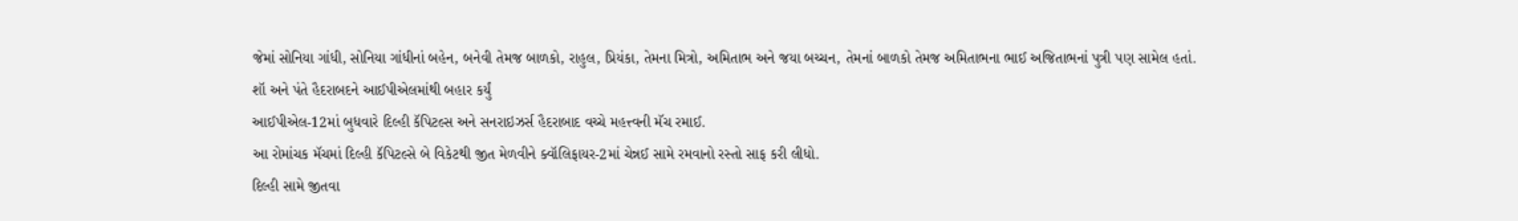જેમાં સોનિયા ગાંધી, સોનિયા ગાંધીનાં બહેન, બનેવી તેમજ બાળકો, રાહુલ, પ્રિયંકા, તેમના મિત્રો, અમિતાભ અને જયા બચ્ચન, તેમનાં બાળકો તેમજ અમિતાભના ભાઈ અજિતાભનાં પુત્રી પણ સામેલ હતાં.
શૉ અને પંતે હૈદરાબદને આઈપીએલમાંથી બહાર કર્યું
આઈપીએલ-12માં બુધવારે દિલ્હી કૅપિટલ્સ અને સનરાઇઝર્સ હૈદરાબાદ વચ્ચે મહત્ત્વની મૅચ રમાઈ.
આ રોમાંચક મૅચમાં દિલ્હી કૅપિટલ્સે બે વિકેટથી જીત મેળવીને ક્વૉલિફાયર-2માં ચેન્નઈ સામે રમવાનો રસ્તો સાફ કરી લીધો.
દિલ્હી સામે જીતવા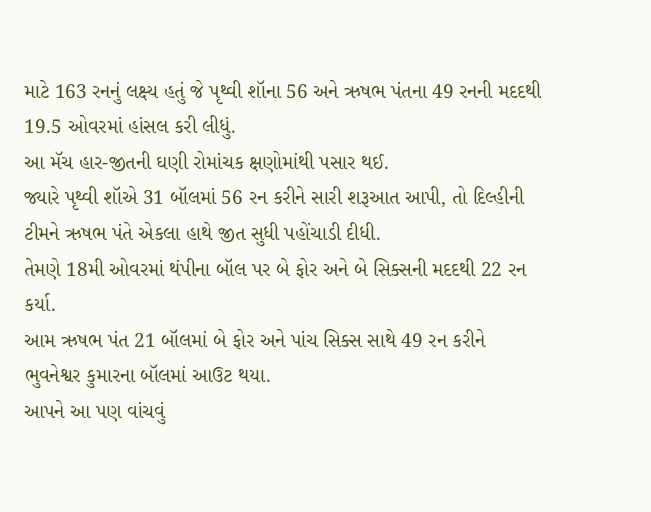માટે 163 રનનું લક્ષ્ય હતું જે પૃથ્વી શૉના 56 અને ઋષભ પંતના 49 રનની મદદથી 19.5 ઓવરમાં હાંસલ કરી લીધું.
આ મૅચ હાર-જીતની ઘણી રોમાંચક ક્ષણોમાંથી પસાર થઈ.
જ્યારે પૃથ્વી શૉએ 31 બૉલમાં 56 રન કરીને સારી શરૂઆત આપી, તો દિલ્હીની ટીમને ઋષભ પંતે એકલા હાથે જીત સુધી પહોંચાડી દીધી.
તેમણે 18મી ઓવરમાં થંપીના બૉલ પર બે ફોર અને બે સિક્સની મદદથી 22 રન કર્યા.
આમ ઋષભ પંત 21 બૉલમાં બે ફોર અને પાંચ સિક્સ સાથે 49 રન કરીને ભુવનેશ્વર કુમારના બૉલમાં આઉટ થયા.
આપને આ પણ વાંચવું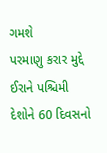ગમશે
પરમાણુ કરાર મુદ્દે ઈરાને પશ્ચિમી દેશોને 60 દિવસનો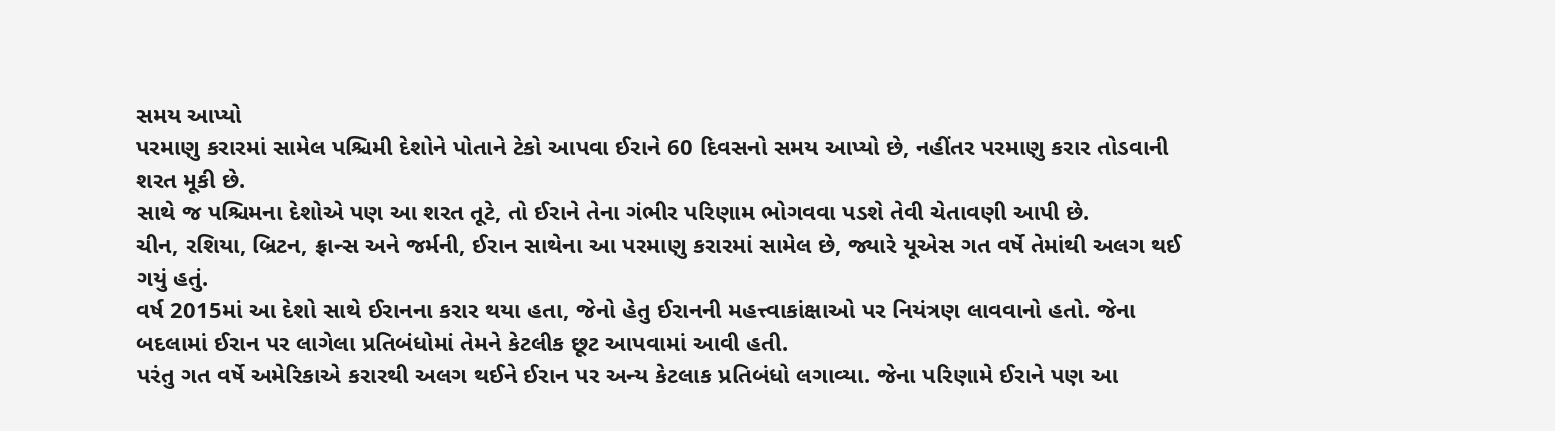સમય આપ્યો
પરમાણુ કરારમાં સામેલ પશ્ચિમી દેશોને પોતાને ટેકો આપવા ઈરાને 60 દિવસનો સમય આપ્યો છે, નહીંતર પરમાણુ કરાર તોડવાની શરત મૂકી છે.
સાથે જ પશ્ચિમના દેશોએ પણ આ શરત તૂટે, તો ઈરાને તેના ગંભીર પરિણામ ભોગવવા પડશે તેવી ચેતાવણી આપી છે.
ચીન, રશિયા, બ્રિટન, ફ્રાન્સ અને જર્મની, ઈરાન સાથેના આ પરમાણુ કરારમાં સામેલ છે, જ્યારે યૂએસ ગત વર્ષે તેમાંથી અલગ થઈ ગયું હતું.
વર્ષ 2015માં આ દેશો સાથે ઈરાનના કરાર થયા હતા, જેનો હેતુ ઈરાનની મહત્ત્વાકાંક્ષાઓ પર નિયંત્રણ લાવવાનો હતો. જેના બદલામાં ઈરાન પર લાગેલા પ્રતિબંધોમાં તેમને કેટલીક છૂટ આપવામાં આવી હતી.
પરંતુ ગત વર્ષે અમેરિકાએ કરારથી અલગ થઈને ઈરાન પર અન્ય કેટલાક પ્રતિબંધો લગાવ્યા. જેના પરિણામે ઈરાને પણ આ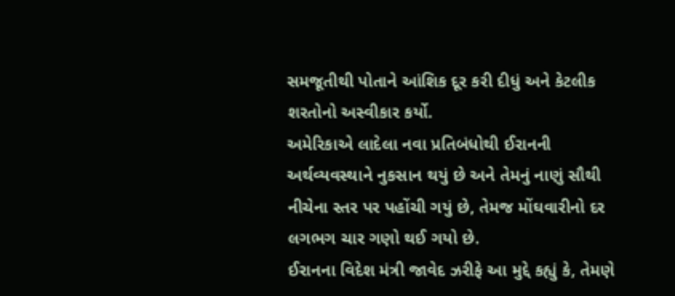સમજૂતીથી પોતાને આંશિક દૂર કરી દીધું અને કેટલીક શરતોનો અસ્વીકાર કર્યો.
અમેરિકાએ લાદેલા નવા પ્રતિબંધોથી ઈરાનની અર્થવ્યવસ્થાને નુકસાન થયું છે અને તેમનું નાણું સૌથી નીચેના સ્તર પર પહોંચી ગયું છે, તેમજ મોંઘવારીનો દર લગભગ ચાર ગણો થઈ ગયો છે.
ઈરાનના વિદેશ મંત્રી જાવેદ ઝરીફે આ મુદ્દે કહ્યું કે, તેમણે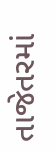તાજેતરમાં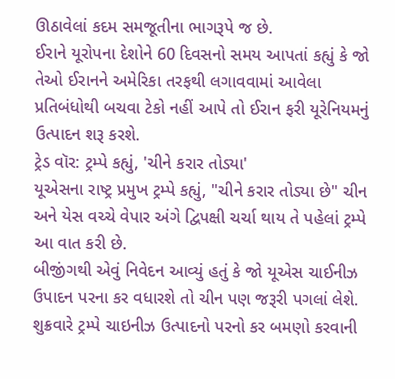ઊઠાવેલાં કદમ સમજૂતીના ભાગરૂપે જ છે.
ઈરાને યૂરોપના દેશોને 60 દિવસનો સમય આપતાં કહ્યું કે જો તેઓ ઈરાનને અમેરિકા તરફથી લગાવવામાં આવેલા પ્રતિબંધોથી બચવા ટેકો નહીં આપે તો ઈરાન ફરી યૂરેનિયમનું ઉત્પાદન શરૂ કરશે.
ટ્રેડ વૉર: ટ્રમ્પે કહ્યું, 'ચીને કરાર તોડ્યા'
યૂએસના રાષ્ટ્ર પ્રમુખ ટ્રમ્પે કહ્યું, "ચીને કરાર તોડ્યા છે" ચીન અને યેસ વચ્ચે વેપાર અંગે દ્વિપક્ષી ચર્ચા થાય તે પહેલાં ટ્રમ્પે આ વાત કરી છે.
બીજીંગથી એવું નિવેદન આવ્યું હતું કે જો યૂએસ ચાઈનીઝ ઉપાદન પરના કર વધારશે તો ચીન પણ જરૂરી પગલાં લેશે.
શુક્રવારે ટ્રમ્પે ચાઇનીઝ ઉત્પાદનો પરનો કર બમણો કરવાની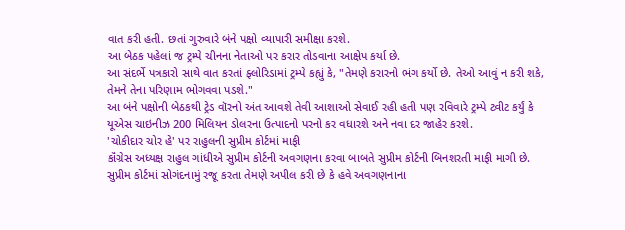વાત કરી હતી. છતાં ગુરુવારે બંને પક્ષો વ્યાપારી સમીક્ષા કરશે.
આ બેઠક પહેલાં જ ટ્રમ્પે ચીનના નેતાઓ પર કરાર તોડવાના આક્ષેપ કર્યા છે.
આ સંદર્ભે પત્રકારો સાથે વાત કરતાં ફ્લોરિડામાં ટ્રમ્પે કહ્યું કે, "તેમણે કરારનો ભંગ કર્યો છે. તેઓ આવું ન કરી શકે, તેમને તેના પરિણામ ભોગવવા પડશે."
આ બંને પક્ષોની બેઠકથી ટ્રેડ વૉરનો અંત આવશે તેવી આશાઓ સેવાઈ રહી હતી પણ રવિવારે ટ્રમ્પે ટ્વીટ કર્યું કે યૂએસ ચાઇનીઝ 200 મિલિયન ડોલરના ઉત્પાદનો પરનો કર વધારશે અને નવા દર જાહેર કરશે.
'ચોકીદાર ચોર હે' પર રાહુલની સુપ્રીમ કોર્ટમાં માફી
કૉંગ્રેસ અધ્યક્ષ રાહુલ ગાંધીએ સુપ્રીમ કોર્ટની અવગણના કરવા બાબતે સુપ્રીમ કોર્ટની બિનશરતી માફી માગી છે.
સુપ્રીમ કોર્ટમાં સોગંદનામું રજૂ કરતા તેમણે અપીલ કરી છે કે હવે અવગણનાના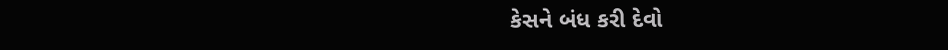કેસને બંધ કરી દેવો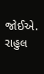જોઈએ.
રાહુલ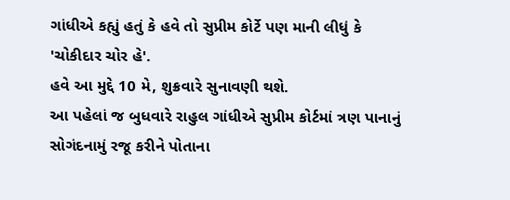ગાંધીએ કહ્યું હતું કે હવે તો સુપ્રીમ કોર્ટે પણ માની લીધું કે 'ચોકીદાર ચોર હે'.
હવે આ મુદ્દે 10 મે, શુક્રવારે સુનાવણી થશે.
આ પહેલાં જ બુધવારે રાહુલ ગાંધીએ સુપ્રીમ કોર્ટમાં ત્રણ પાનાનું સોગંદનામું રજૂ કરીને પોતાના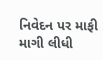નિવેદન પર માફી માગી લીધી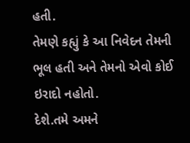હતી.
તેમણે કહ્યું કે આ નિવેદન તેમની ભૂલ હતી અને તેમનો એવો કોઈ ઇરાદો નહોતો.
દેશે.તમે અમને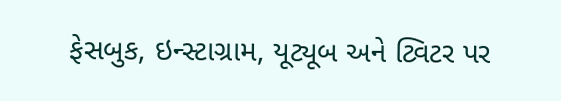ફેસબુક, ઇન્સ્ટાગ્રામ, યૂટ્યૂબ અને ટ્વિટર પર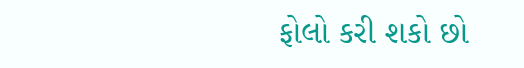ફોલો કરી શકો છો